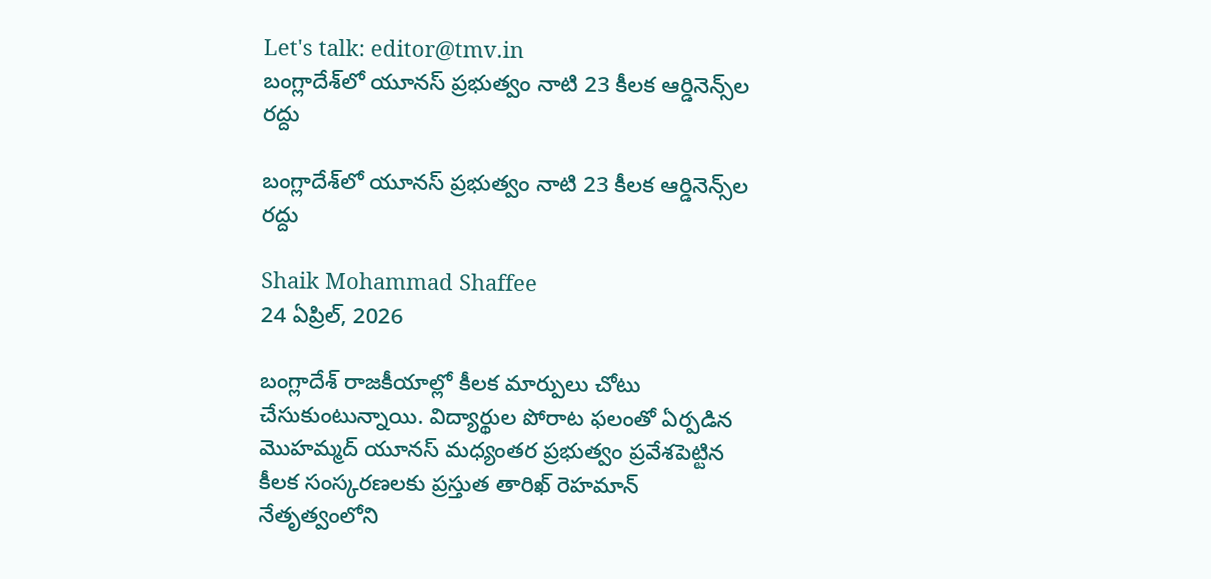Let's talk: editor@tmv.in
బంగ్లాదేశ్‌లో యూనస్ ప్రభుత్వం నాటి 23 కీలక ఆర్డినెన్స్‌ల రద్దు

బంగ్లాదేశ్‌లో యూనస్ ప్రభుత్వం నాటి 23 కీలక ఆర్డినెన్స్‌ల రద్దు

Shaik Mohammad Shaffee
24 ఏప్రిల్, 2026

బంగ్లాదేశ్ రాజకీయాల్లో కీలక మార్పులు చోటు చేసుకుంటున్నాయి. విద్యార్థుల పోరాట ఫలంతో ఏర్పడిన మొహమ్మద్ యూనస్ మధ్యంతర ప్రభుత్వం ప్రవేశపెట్టిన కీలక సంస్కరణలకు ప్రస్తుత తారిఖ్ రెహమాన్ నేతృత్వంలోని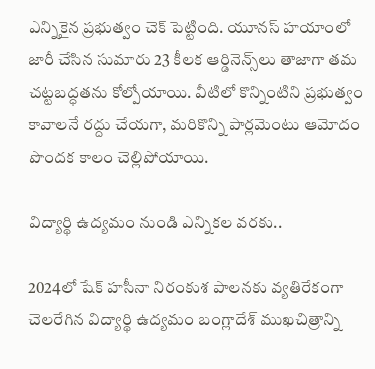ఎన్నికైన ప్రభుత్వం చెక్ పెట్టింది. యూనస్ హయాంలో జారీ చేసిన సుమారు 23 కీలక ఆర్డినెన్స్‌లు తాజాగా తమ చట్టబద్ధతను కోల్పోయాయి. వీటిలో కొన్నింటిని ప్రభుత్వం కావాలనే రద్దు చేయగా, మరికొన్ని పార్లమెంటు ఆమోదం పొందక కాలం చెల్లిపోయాయి.

విద్యార్థి ఉద్యమం నుండి ఎన్నికల వరకు..

2024లో షేక్ హసీనా నిరంకుశ పాలనకు వ్యతిరేకంగా చెలరేగిన విద్యార్థి ఉద్యమం బంగ్లాదేశ్ ముఖచిత్రాన్ని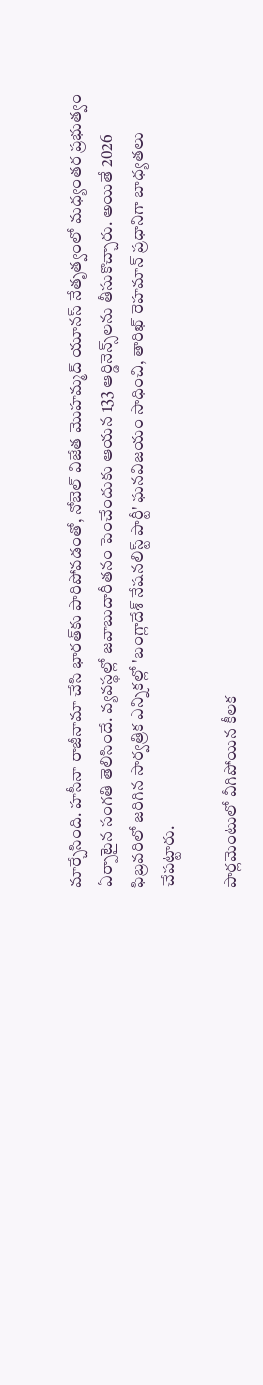మార్చేసింది. హసీనా రాజీనామా చేసి భారత్‌కు పారిపోవడంతో, నోబెల్ విజేత మొహమ్మద్ యూనస్ నేతృత్వంలో మధ్యంతర ప్రభుత్వం ఏర్పాటైన సంగతి తెలిసిందే. వ్యవస్థల్లో జవాబుదారీతనం పెంచేందుకు ఆయన 133 ఆర్డినెన్స్‌లను తీసుకొచ్చారు. అయితే 2026 ఫిబ్రవరిలో జరిగిన సార్వత్రిక ఎన్నికల్లో 'బంగ్లాదేశ్ నేషనలిస్ట్ పార్టీ' ఘనవిజయం సాధించి, తారిఖ్ రెహమాన్ ప్రధానిగా బాధ్యతలు చేపట్టారు.

పార్లమెంటులో వీగిపోయిన కీలక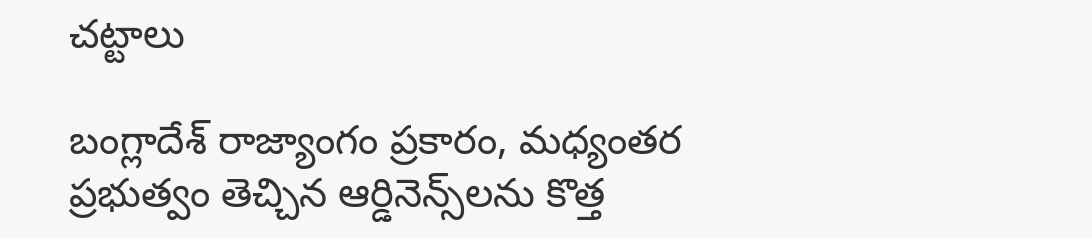చట్టాలు

బంగ్లాదేశ్ రాజ్యాంగం ప్రకారం, మధ్యంతర ప్రభుత్వం తెచ్చిన ఆర్డినెన్స్‌లను కొత్త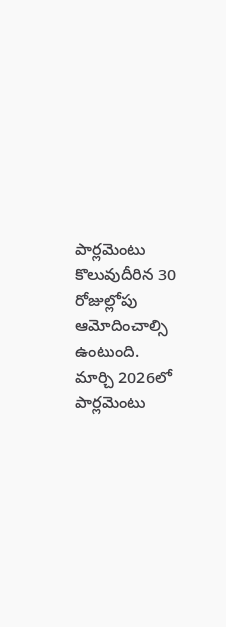పార్లమెంటు కొలువుదీరిన 30 రోజుల్లోపు ఆమోదించాల్సి ఉంటుంది. మార్చి 2026లో పార్లమెంటు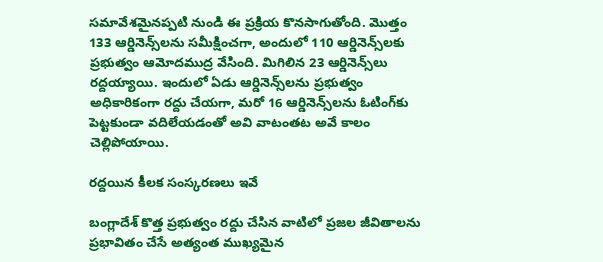సమావేశమైనప్పటి నుండి ఈ ప్రక్రియ కొనసాగుతోంది. మొత్తం 133 ఆర్డినెన్స్‌లను సమీక్షించగా, అందులో 110 ఆర్డినెన్స్‌లకు ప్రభుత్వం ఆమోదముద్ర వేసింది. మిగిలిన 23 ఆర్డినెన్స్‌లు రద్దయ్యాయి. ఇందులో ఏడు ఆర్డినెన్స్‌లను ప్రభుత్వం అధికారికంగా రద్దు చేయగా, మరో 16 ఆర్డినెన్స్‌లను ఓటింగ్‌కు పెట్టకుండా వదిలేయడంతో అవి వాటంతట అవే కాలం చెల్లిపోయాయి.

రద్దయిన కీలక సంస్కరణలు ఇవే

బంగ్లాదేశ్ కొత్త ప్రభుత్వం రద్దు చేసిన వాటిలో ప్రజల జీవితాలను ప్రభావితం చేసే అత్యంత ముఖ్యమైన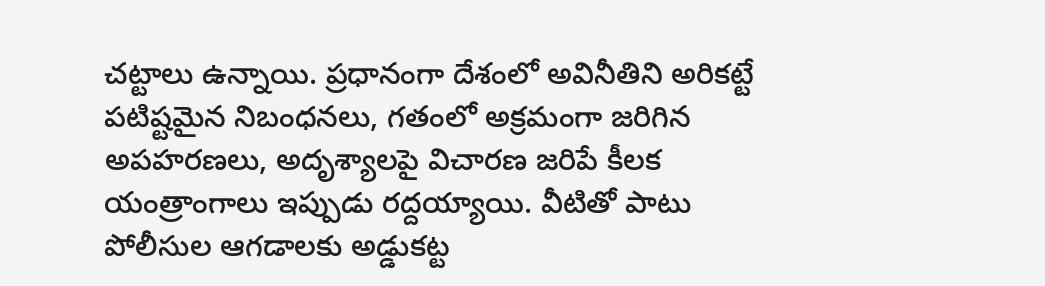చట్టాలు ఉన్నాయి. ప్రధానంగా దేశంలో అవినీతిని అరికట్టే పటిష్టమైన నిబంధనలు, గతంలో అక్రమంగా జరిగిన అపహరణలు, అదృశ్యాలపై విచారణ జరిపే కీలక యంత్రాంగాలు ఇప్పుడు రద్దయ్యాయి. వీటితో పాటు పోలీసుల ఆగడాలకు అడ్డుకట్ట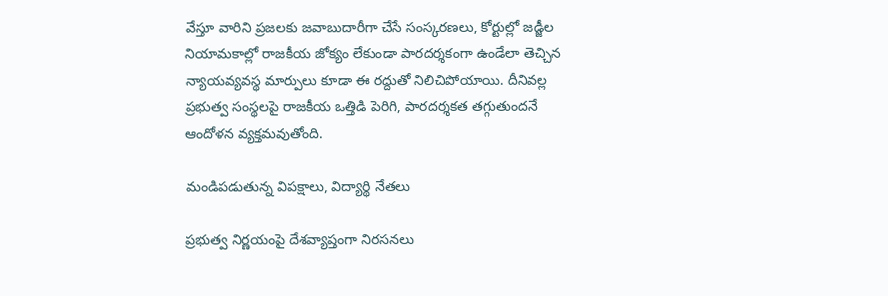వేస్తూ వారిని ప్రజలకు జవాబుదారీగా చేసే సంస్కరణలు, కోర్టుల్లో జడ్జీల నియామకాల్లో రాజకీయ జోక్యం లేకుండా పారదర్శకంగా ఉండేలా తెచ్చిన న్యాయవ్యవస్థ మార్పులు కూడా ఈ రద్దుతో నిలిచిపోయాయి. దీనివల్ల ప్రభుత్వ సంస్థలపై రాజకీయ ఒత్తిడి పెరిగి, పారదర్శకత తగ్గుతుందనే ఆందోళన వ్యక్తమవుతోంది.

మండిపడుతున్న విపక్షాలు, విద్యార్థి నేతలు

ప్రభుత్వ నిర్ణయంపై దేశవ్యాప్తంగా నిరసనలు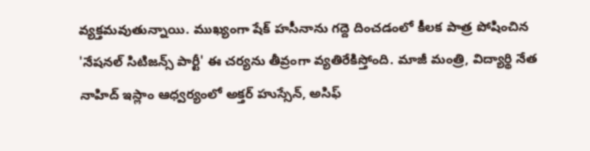వ్యక్తమవుతున్నాయి. ముఖ్యంగా షేక్ హసీనాను గద్దె దించడంలో కీలక పాత్ర పోషించిన 'నేషనల్ సిటిజన్స్ పార్టీ' ఈ చర్యను తీవ్రంగా వ్యతిరేకిస్తోంది. మాజీ మంత్రి, విద్యార్థి నేత నాహిద్ ఇస్లాం ఆధ్వర్యంలో అక్తర్ హుస్సేన్, అసిఫ్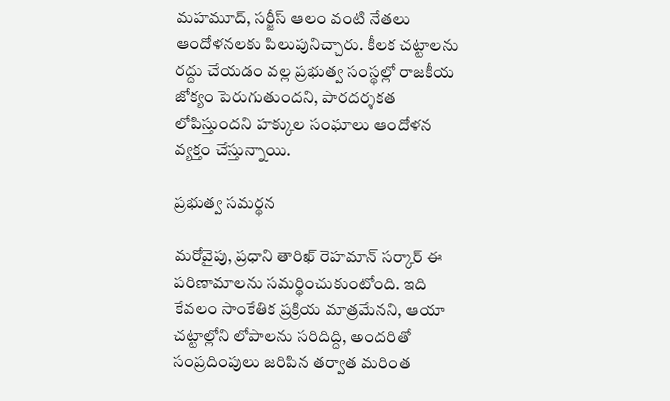మహమూద్, సర్జీస్ ఆలం వంటి నేతలు ఆందోళనలకు పిలుపునిచ్చారు. కీలక చట్టాలను రద్దు చేయడం వల్ల ప్రభుత్వ సంస్థల్లో రాజకీయ జోక్యం పెరుగుతుందని, పారదర్శకత లోపిస్తుందని హక్కుల సంఘాలు ఆందోళన వ్యక్తం చేస్తున్నాయి.

ప్రభుత్వ సమర్థన

మరోవైపు, ప్రధాని తారిఖ్ రెహమాన్ సర్కార్ ఈ పరిణామాలను సమర్థించుకుంటోంది. ఇది కేవలం సాంకేతిక ప్రక్రియ మాత్రమేనని, ఆయా చట్టాల్లోని లోపాలను సరిదిద్ది, అందరితో సంప్రదింపులు జరిపిన తర్వాత మరింత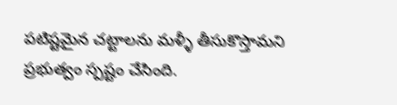పటిష్టమైన చట్టాలను మళ్ళీ తీసుకొస్తామని ప్రభుత్వం స్పష్టం చేసింది.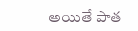అయితే పాత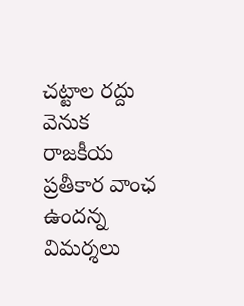చట్టాల రద్దు వెనుక రాజకీయ ప్రతీకార వాంఛ ఉందన్న విమర్శలు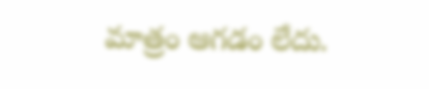మాత్రం ఆగడం లేదు.